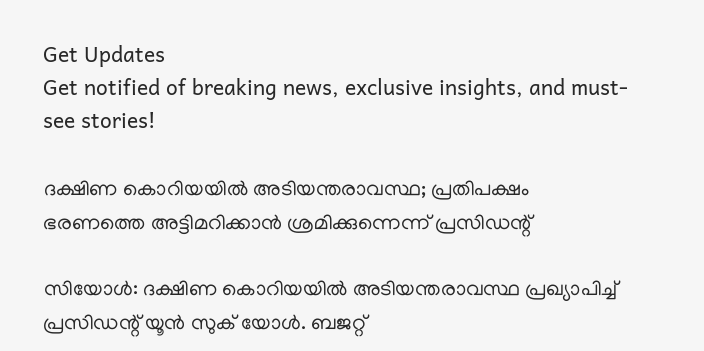Get Updates
Get notified of breaking news, exclusive insights, and must-see stories!

ദക്ഷിണ കൊറിയയില്‍ അടിയന്തരാവസ്ഥ; പ്രതിപക്ഷം ഭരണത്തെ അട്ടിമറിക്കാന്‍ ശ്രമിക്കുന്നെന്ന് പ്രസിഡന്റ്

സിയോള്‍: ദക്ഷിണ കൊറിയയില്‍ അടിയന്തരാവസ്ഥ പ്രഖ്യാപിച്ച് പ്രസിഡന്റ് യൂന്‍ സുക് യോള്‍. ബജറ്റ്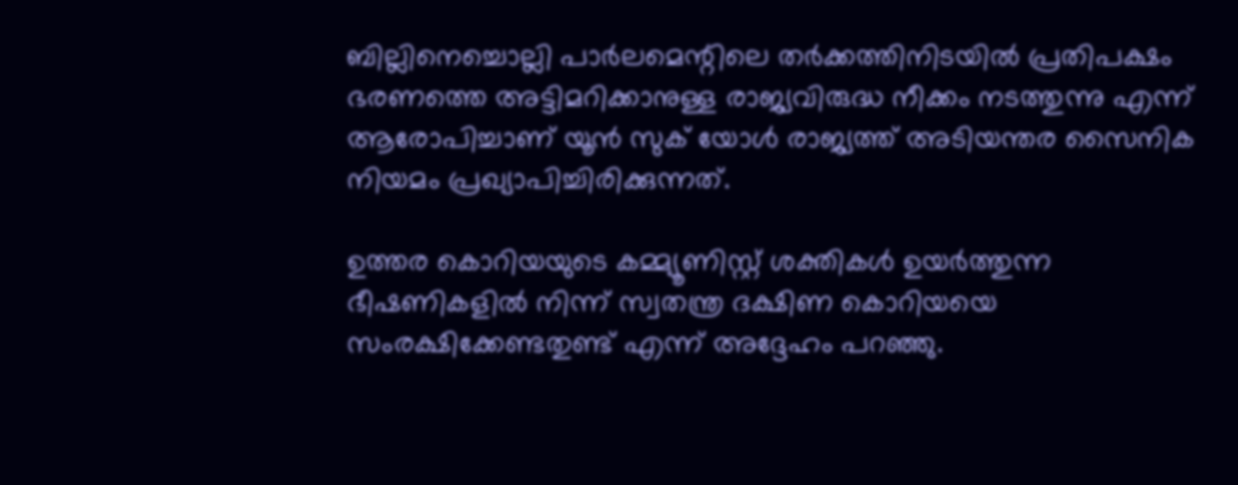ബില്ലിനെച്ചൊല്ലി പാര്‍ലമെന്റിലെ തര്‍ക്കത്തിനിടയില്‍ പ്രതിപക്ഷം ഭരണത്തെ അട്ടിമറിക്കാനുള്ള രാജ്യവിരുദ്ധ നീക്കം നടത്തുന്നു എന്ന് ആരോപിച്ചാണ് യൂന്‍ സുക് യോള്‍ രാജ്യത്ത് അടിയന്തര സൈനിക നിയമം പ്രഖ്യാപിച്ചിരിക്കുന്നത്.

ഉത്തര കൊറിയയുടെ കമ്മ്യൂണിസ്റ്റ് ശക്തികള്‍ ഉയര്‍ത്തുന്ന ഭീഷണികളില്‍ നിന്ന് സ്വതന്ത്ര ദക്ഷിണ കൊറിയയെ സംരക്ഷിക്കേണ്ടതുണ്ട് എന്ന് അദ്ദേഹം പറഞ്ഞു.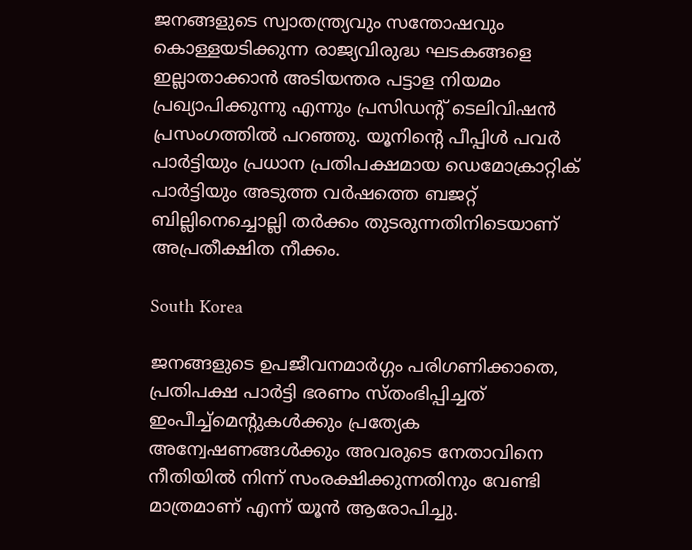ജനങ്ങളുടെ സ്വാതന്ത്ര്യവും സന്തോഷവും കൊള്ളയടിക്കുന്ന രാജ്യവിരുദ്ധ ഘടകങ്ങളെ ഇല്ലാതാക്കാന്‍ അടിയന്തര പട്ടാള നിയമം പ്രഖ്യാപിക്കുന്നു എന്നും പ്രസിഡന്റ് ടെലിവിഷന്‍ പ്രസംഗത്തില്‍ പറഞ്ഞു. യൂനിന്റെ പീപ്പിള്‍ പവര്‍ പാര്‍ട്ടിയും പ്രധാന പ്രതിപക്ഷമായ ഡെമോക്രാറ്റിക് പാര്‍ട്ടിയും അടുത്ത വര്‍ഷത്തെ ബജറ്റ് ബില്ലിനെച്ചൊല്ലി തര്‍ക്കം തുടരുന്നതിനിടെയാണ് അപ്രതീക്ഷിത നീക്കം.

South Korea

ജനങ്ങളുടെ ഉപജീവനമാര്‍ഗ്ഗം പരിഗണിക്കാതെ, പ്രതിപക്ഷ പാര്‍ട്ടി ഭരണം സ്തംഭിപ്പിച്ചത് ഇംപീച്ച്മെന്റുകള്‍ക്കും പ്രത്യേക അന്വേഷണങ്ങള്‍ക്കും അവരുടെ നേതാവിനെ നീതിയില്‍ നിന്ന് സംരക്ഷിക്കുന്നതിനും വേണ്ടി മാത്രമാണ് എന്ന് യൂന്‍ ആരോപിച്ചു.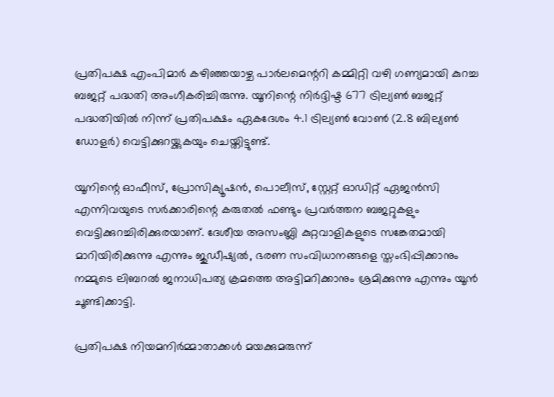പ്രതിപക്ഷ എംപിമാര്‍ കഴിഞ്ഞയാഴ്ച പാര്‍ലമെന്ററി കമ്മിറ്റി വഴി ഗണ്യമായി കുറച്ച ബജറ്റ് പദ്ധതി അംഗീകരിച്ചിരുന്നു. യൂനിന്റെ നിര്‍ദ്ദിഷ്ട 677 ട്രില്യണ്‍ ബജറ്റ് പദ്ധതിയില്‍ നിന്ന് പ്രതിപക്ഷം ഏകദേശം 4.1 ട്രില്യണ്‍ വോണ്‍ (2.8 ബില്യണ്‍ ഡോളര്‍) വെട്ടിക്കുറയ്ക്കുകയും ചെയ്തിട്ടുണ്ട്.

യൂനിന്റെ ഓഫീസ്, പ്രോസിക്യൂഷന്‍, പൊലീസ്, സ്റ്റേറ്റ് ഓഡിറ്റ് ഏജന്‍സി എന്നിവയുടെ സര്‍ക്കാരിന്റെ കരുതല്‍ ഫണ്ടും പ്രവര്‍ത്തന ബജറ്റുകളും വെട്ടിക്കുറച്ചിരിക്കുരയാണ്. ദേശീയ അസംബ്ലി കുറ്റവാളികളുടെ സങ്കേതമായി മാറിയിരിക്കുന്നു എന്നും ജുഡീഷ്യല്‍, ഭരണ സംവിധാനങ്ങളെ സ്തംഭിപ്പിക്കാനും നമ്മുടെ ലിബറല്‍ ജനാധിപത്യ ക്രമത്തെ അട്ടിമറിക്കാനും ശ്രമിക്കുന്നു എന്നും യൂന്‍ ചൂണ്ടിക്കാട്ടി.

പ്രതിപക്ഷ നിയമനിര്‍മ്മാതാക്കള്‍ മയക്കുമരുന്ന്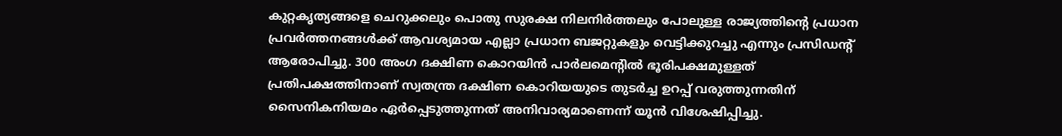കുറ്റകൃത്യങ്ങളെ ചെറുക്കലും പൊതു സുരക്ഷ നിലനിര്‍ത്തലും പോലുള്ള രാജ്യത്തിന്റെ പ്രധാന പ്രവര്‍ത്തനങ്ങള്‍ക്ക് ആവശ്യമായ എല്ലാ പ്രധാന ബജറ്റുകളും വെട്ടിക്കുറച്ചു എന്നും പ്രസിഡന്റ് ആരോപിച്ചു. 300 അംഗ ദക്ഷിണ കൊറയിന്‍ പാര്‍ലമെന്റില്‍ ഭൂരിപക്ഷമുള്ളത് പ്രതിപക്ഷത്തിനാണ് സ്വതന്ത്ര ദക്ഷിണ കൊറിയയുടെ തുടര്‍ച്ച ഉറപ്പ് വരുത്തുന്നതിന് സൈനികനിയമം ഏര്‍പ്പെടുത്തുന്നത് അനിവാര്യമാണെന്ന് യൂന്‍ വിശേഷിപ്പിച്ചു.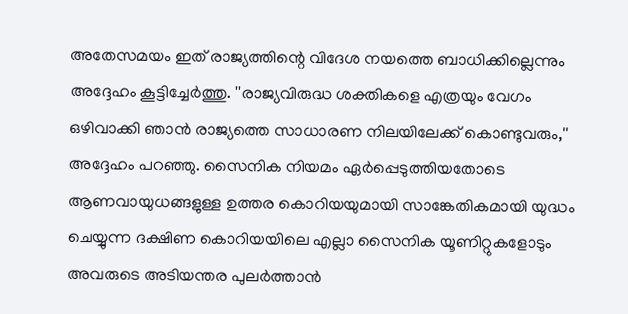അതേസമയം ഇത് രാജ്യത്തിന്റെ വിദേശ നയത്തെ ബാധിക്കില്ലെന്നും അദ്ദേഹം കൂട്ടിച്ചേര്‍ത്തു. ''രാജ്യവിരുദ്ധ ശക്തികളെ എത്രയും വേഗം ഒഴിവാക്കി ഞാന്‍ രാജ്യത്തെ സാധാരണ നിലയിലേക്ക് കൊണ്ടുവരും,'' അദ്ദേഹം പറഞ്ഞു. സൈനിക നിയമം ഏര്‍പ്പെടുത്തിയതോടെ ആണവായുധങ്ങളുള്ള ഉത്തര കൊറിയയുമായി സാങ്കേതികമായി യുദ്ധം ചെയ്യുന്ന ദക്ഷിണ കൊറിയയിലെ എല്ലാ സൈനിക യൂണിറ്റുകളോടും അവരുടെ അടിയന്തര പുലര്‍ത്താന്‍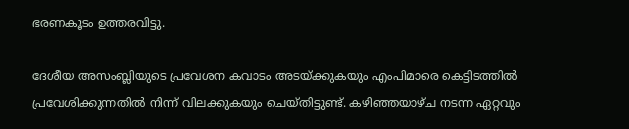ഭരണകൂടം ഉത്തരവിട്ടു.

ദേശീയ അസംബ്ലിയുടെ പ്രവേശന കവാടം അടയ്ക്കുകയും എംപിമാരെ കെട്ടിടത്തില്‍ പ്രവേശിക്കുന്നതില്‍ നിന്ന് വിലക്കുകയും ചെയ്തിട്ടുണ്ട്. കഴിഞ്ഞയാഴ്ച നടന്ന ഏറ്റവും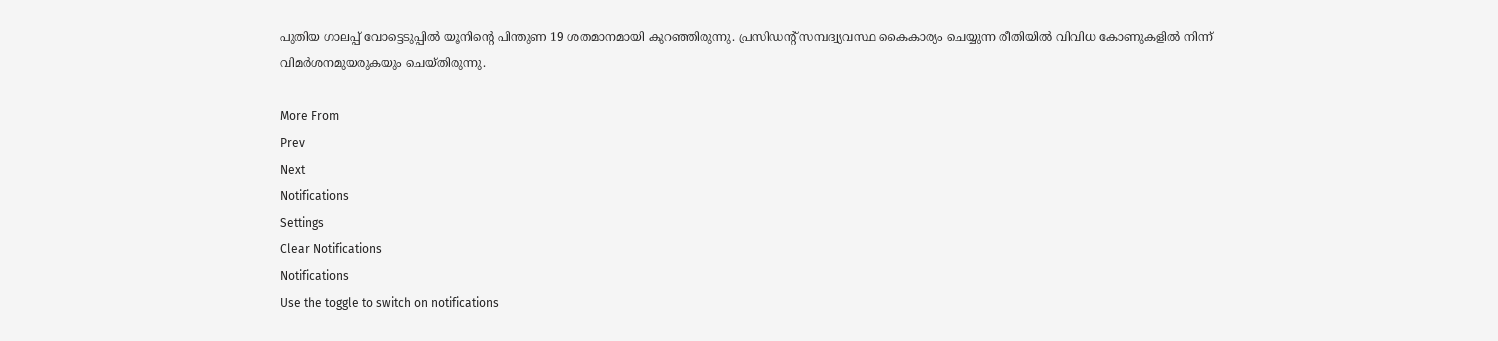പുതിയ ഗാലപ്പ് വോട്ടെടുപ്പില്‍ യൂനിന്റെ പിന്തുണ 19 ശതമാനമായി കുറഞ്ഞിരുന്നു. പ്രസിഡന്റ് സമ്പദ്വ്യവസ്ഥ കൈകാര്യം ചെയ്യുന്ന രീതിയില്‍ വിവിധ കോണുകളില്‍ നിന്ന് വിമര്‍ശനമുയരുകയും ചെയ്തിരുന്നു.

More From
Prev
Next
Notifications
Settings
Clear Notifications
Notifications
Use the toggle to switch on notifications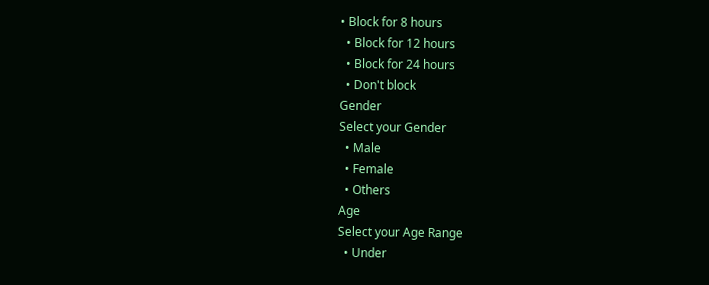• Block for 8 hours
  • Block for 12 hours
  • Block for 24 hours
  • Don't block
Gender
Select your Gender
  • Male
  • Female
  • Others
Age
Select your Age Range
  • Under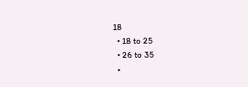18
  • 18 to 25
  • 26 to 35
  •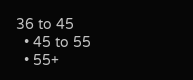36 to 45
  • 45 to 55
  • 55+